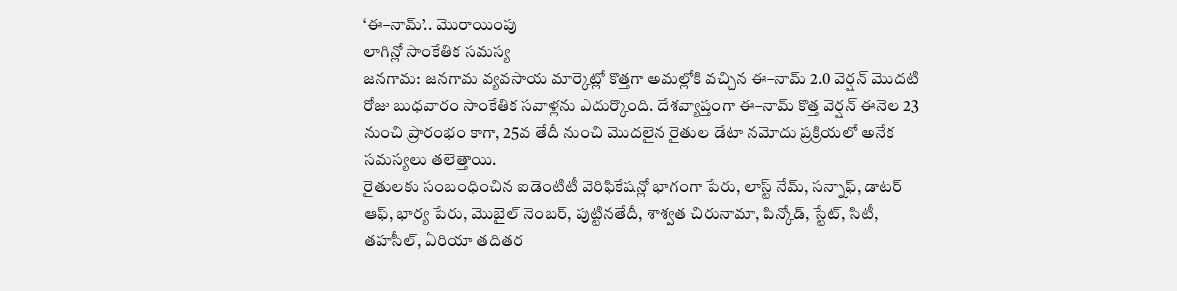‘ఈ–నామ్’.. మొరాయింపు
లాగిన్లో సాంకేతిక సమస్య
జనగామ: జనగామ వ్యవసాయ మార్కెట్లో కొత్తగా అమల్లోకి వచ్చిన ఈ–నామ్ 2.0 వెర్షన్ మొదటి రోజు బుధవారం సాంకేతిక సవాళ్లను ఎదుర్కొంది. దేశవ్యాప్తంగా ఈ–నామ్ కొత్త వెర్షన్ ఈనెల 23 నుంచి ప్రారంభం కాగా, 25వ తేదీ నుంచి మొదలైన రైతుల డేటా నమోదు ప్రక్రియలో అనేక సమస్యలు తలెత్తాయి.
రైతులకు సంబంధించిన ఐడెంటిటీ వెరిఫికేషన్లో భాగంగా పేరు, లాస్ట్ నేమ్, సన్నాఫ్, డాటర్ ఆఫ్, భార్య పేరు, మొబైల్ నెంబర్, పుట్టినతేదీ, శాశ్వత చిరునామా, పిన్కోడ్, స్టేట్, సిటీ, తహసీల్, ఏరియా తదితర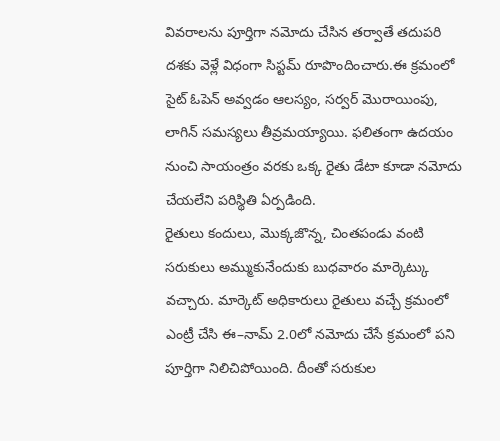వివరాలను పూర్తిగా నమోదు చేసిన తర్వాతే తదుపరి దశకు వెళ్లే విధంగా సిస్టమ్ రూపొందించారు.ఈ క్రమంలో సైట్ ఓపెన్ అవ్వడం ఆలస్యం, సర్వర్ మొరాయింపు, లాగిన్ సమస్యలు తీవ్రమయ్యాయి. ఫలితంగా ఉదయం నుంచి సాయంత్రం వరకు ఒక్క రైతు డేటా కూడా నమోదు చేయలేని పరిస్థితి ఏర్పడింది.
రైతులు కందులు, మొక్కజొన్న, చింతపండు వంటి సరుకులు అమ్ముకునేందుకు బుధవారం మార్కెట్కు వచ్చారు. మార్కెట్ అధికారులు రైతులు వచ్చే క్రమంలో ఎంట్రీ చేసి ఈ–నామ్ 2.0లో నమోదు చేసే క్రమంలో పని పూర్తిగా నిలిచిపోయింది. దీంతో సరుకుల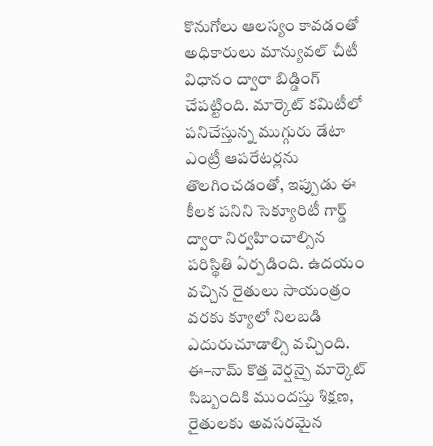కొనుగోలు ఆలస్యం కావడంతో అధికారులు మాన్యువల్ చీటీ విధానం ద్వారా బిడ్డింగ్ చేపట్టింది. మార్కెట్ కమిటీలో పనిచేస్తున్న ముగ్గురు డేటా ఎంట్రీ ఆపరేటర్లను తొలగించడంతో, ఇప్పుడు ఈ కీలక పనిని సెక్యూరిటీ గార్డ్ ద్వారా నిర్వహించాల్సిన పరిస్థితి ఏర్పడింది. ఉదయం వచ్చిన రైతులు సాయంత్రం వరకు క్యూలో నిలబడి ఎదురుచూడాల్సి వచ్చింది. ఈ–నామ్ కొత్త వెర్షన్పై మార్కెట్ సిబ్బందికి ముందస్తు శిక్షణ, రైతులకు అవసరమైన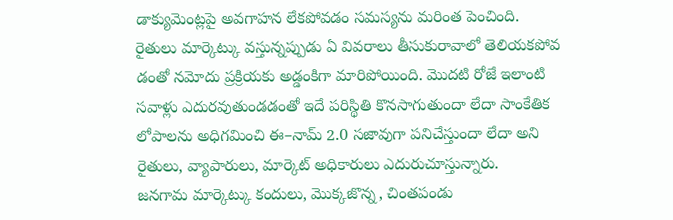డాక్యుమెంట్లపై అవగాహన లేకపోవడం సమస్యను మరింత పెంచింది. రైతులు మార్కెట్కు వస్తున్నప్పుడు ఏ వివరాలు తీసుకురావాలో తెలియకపోవ డంతో నమోదు ప్రక్రియకు అడ్డంకిగా మారిపోయింది. మొదటి రోజే ఇలాంటి సవాళ్లు ఎదురవుతుండడంతో ఇదే పరిస్థితి కొనసాగుతుందా లేదా సాంకేతిక లోపాలను అధిగమించి ఈ–నామ్ 2.0 సజావుగా పనిచేస్తుందా లేదా అని రైతులు, వ్యాపారులు, మార్కెట్ అధికారులు ఎదురుచూస్తున్నారు.
జనగామ మార్కెట్కు కందులు, మొక్కజొన్న, చింతపండు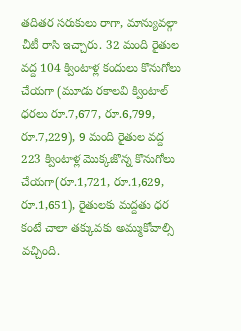తదితర సరుకులు రాగా, మాన్యువల్గా చీటీ రాసి ఇచ్చారు. 32 మంది రైతుల వద్ద 104 క్వింటాళ్ల కందులు కొనుగోలు చేయగా (మూడు రకాలవి క్వింటాల్ ధరలు రూ.7,677, రూ.6,799, రూ.7,229), 9 మంది రైతుల వద్ద 223 క్వింటాళ్ల మొక్కజొన్న కొనుగోలు చేయగా(రూ.1,721, రూ.1,629, రూ.1,651), రైతులకు మద్దతు ధర కంటే చాలా తక్కువకు అమ్ముకోవాల్సి వచ్చింది.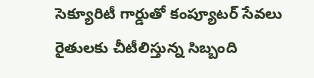సెక్యూరిటీ గార్డుతో కంప్యూటర్ సేవలు
రైతులకు చీటీలిస్తున్న సిబ్బంది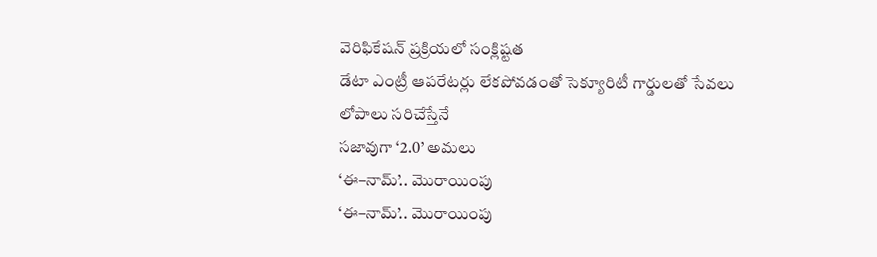వెరిఫికేషన్ ప్రక్రియలో సంక్లిష్టత
డేటా ఎంట్రీ ఆపరేటర్లు లేకపోవడంతో సెక్యూరిటీ గార్డులతో సేవలు
లోపాలు సరిచేస్తేనే
సజావుగా ‘2.0’ అమలు
‘ఈ–నామ్’.. మొరాయింపు
‘ఈ–నామ్’.. మొరాయింపు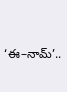‘ఈ–నామ్’..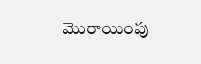మొరాయింపు